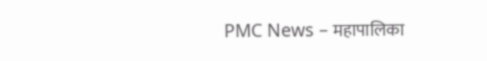PMC News – महापालिका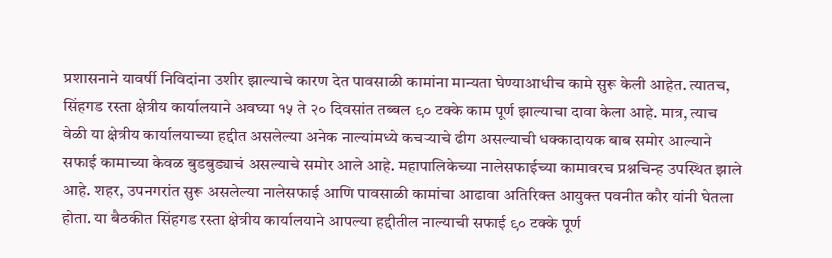प्रशासनाने यावर्षी निविदांना उशीर झाल्याचे कारण देत पावसाळी कामांना मान्यता घेण्याआधीच कामे सुरू केली आहेत. त्यातच, सिंहगड रस्ता क्षेत्रीय कार्यालयाने अवघ्या १५ ते २० दिवसांत तब्बल ९० टक्के काम पूर्ण झाल्याचा दावा केला आहे. मात्र, त्याच वेळी या क्षेत्रीय कार्यालयाच्या हद्दीत असलेल्या अनेक नाल्यांमध्ये कचऱ्याचे ढीग असल्याची धक्कादायक बाब समोर आल्याने सफाई कामाच्या केवळ बुडबुड्याचं असल्याचे समोर आले आहे. महापालिकेच्या नालेसफाईच्या कामावरच प्रश्नचिन्ह उपस्थित झाले आहे. शहर, उपनगरांत सुरू असलेल्या नालेसफाई आणि पावसाळी कामांचा आढावा अतिरिक्त आयुक्त पवनीत कौर यांनी घेतला होता. या बैठकीत सिंहगड रस्ता क्षेत्रीय कार्यालयाने आपल्या हद्दीतील नाल्याची सफाई ९० टक्के पूर्ण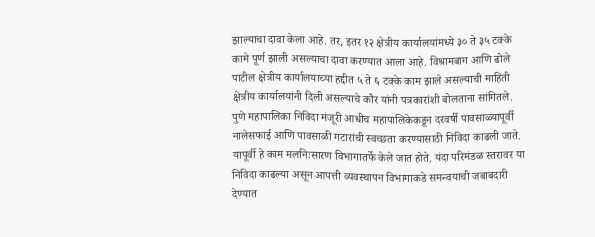झाल्याचा दावा केला आहे. तर, इतर १२ क्षेत्रीय कार्यालयांमध्ये ३० ते ३५ टक्के कामे पूर्ण झाली असल्याचा दावा करण्यात आला आहे. विश्रामबाग आणि ढोले पाटील क्षेत्रीय कार्यालयाच्या हद्दीत ५ ते ६ टक्के काम झाले असल्याची माहिती क्षेत्रीय कार्यालयांनी दिली असल्याचे कौर यांनी पत्रकारांशी बोलताना सांगितले. पुणे महापालिका निविदा मंजूरी आधीच महापालिकेकडून दरवर्षी पावसाळ्यापूर्वी नालेसफाई आणि पावसाळी गटारांची स्वच्छता करण्यासाठी निविदा काढली जाते. यापूर्वी हे काम मलनिःसारण विभागातर्फे केले जात होते. यंदा परिमंडळ स्तरावर या निविदा काढल्या असून आपत्ती व्यवस्थापन विभागाकडे समन्वयाची जबाबदारी देण्यात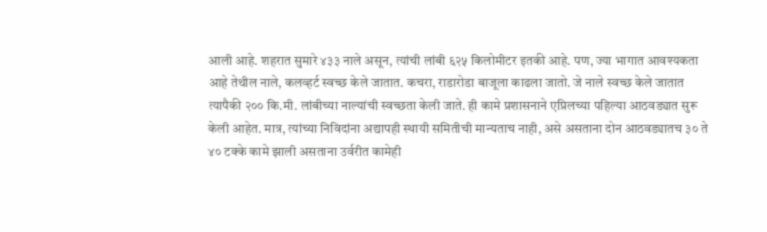आली आहे. शहरात सुमारे ४३३ नाले असून, त्यांची लांबी ६२५ किलोमीटर इतकी आहे. पण, ज्या भागात आवश्यकता आहे तेथील नाले, कलव्हर्ट स्वच्छ केले जातात. कचरा, राडारोडा बाजूला काढला जातो. जे नाले स्वच्छ केले जातात त्यापैकी २०० कि.मी. लांबीच्या नाल्यांची स्वच्छता केली जाते. ही कामे प्रशासनाने एप्रिलच्या पहिल्या आठवड्यात सुरू केली आहेत. मात्र, त्यांच्या निविदांना अद्यापही स्थायी समितीची मान्यताच नाही, असे असताना दोन आठवड्यातच ३० ते ४० टक्के कामे झाली असताना उर्वरीत कामेही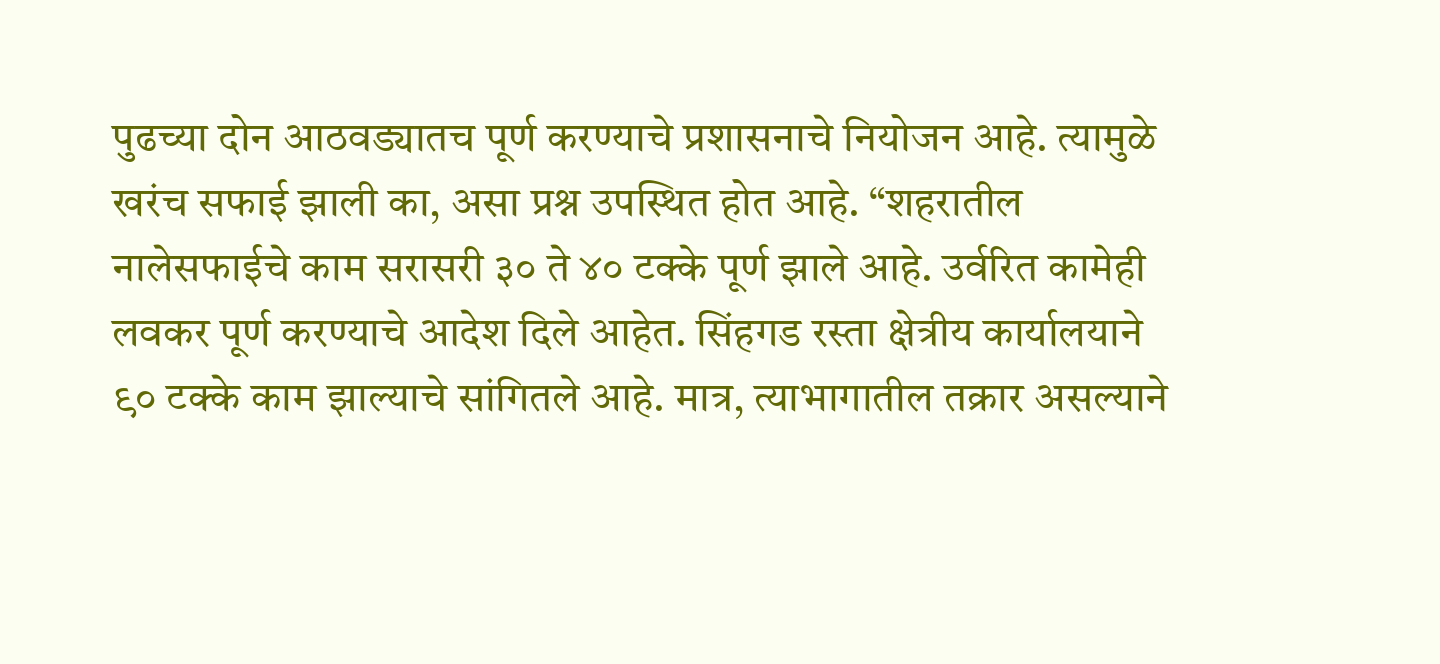पुढच्या दोन आठवड्यातच पूर्ण करण्याचे प्रशासनाचे नियोजन आहे. त्यामुळे खरंच सफाई झाली का, असा प्रश्न उपस्थित होत आहे. “शहरातील नालेसफाईचे काम सरासरी ३० ते ४० टक्के पूर्ण झाले आहे. उर्वरित कामेही लवकर पूर्ण करण्याचे आदेश दिले आहेत. सिंहगड रस्ता क्षेत्रीय कार्यालयाने ९० टक्के काम झाल्याचे सांगितले आहे. मात्र, त्याभागातील तक्रार असल्याने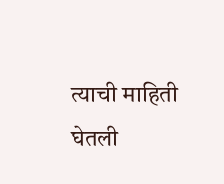त्याची माहिती घेतली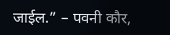जाईल.” – पवनी कौर,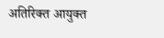अतिरिक्त आयुक्त